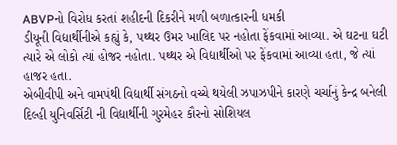ABVPનો વિરોધ કરતાં શહીદની દિકરીને મળી બળાત્કારની ધમકી
ડીયૂની વિદ્યાર્થીનીએ કહ્યું કે, પથ્થર ઉમર ખાલિદ પર નહોતા ફેંકવામાં આવ્યા. એ ઘટના ઘટી ત્યારે એ લોકો ત્યાં હોજર નહોતા. પથ્થર એ વિદ્યાર્થીઓ પર ફેંકવામાં આવ્યા હતા, જે ત્યાં હાજર હતા.
એબીવીપી અને વામપંથી વિદ્યાર્થી સંગઠનો વચ્ચે થયેલી ઝપાઝપીને કારણે ચર્ચાનું કેન્દ્ર બનેલી દિલ્હી યુનિવર્સિટી ની વિદ્યાર્થીની ગુરમેહર કૌરનો સોશિયલ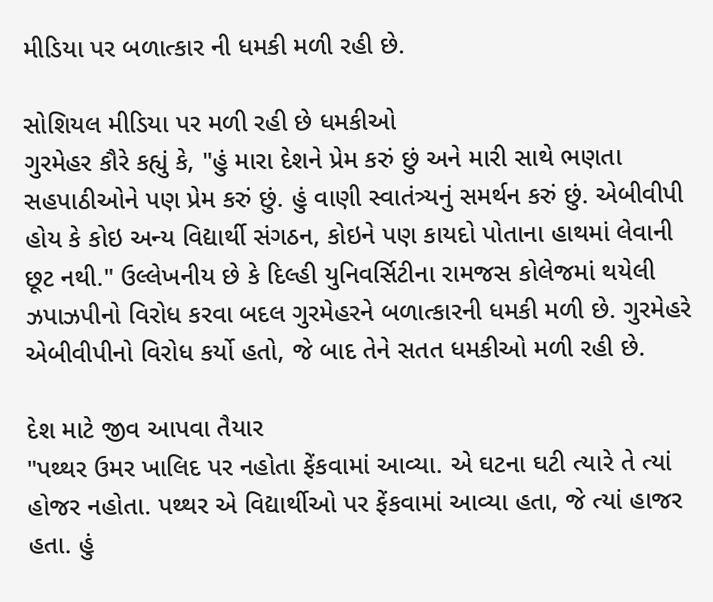મીડિયા પર બળાત્કાર ની ધમકી મળી રહી છે.

સોશિયલ મીડિયા પર મળી રહી છે ધમકીઓ
ગુરમેહર કૌરે કહ્યું કે, "હું મારા દેશને પ્રેમ કરું છું અને મારી સાથે ભણતા સહપાઠીઓને પણ પ્રેમ કરું છું. હું વાણી સ્વાતંત્ર્યનું સમર્થન કરું છું. એબીવીપી હોય કે કોઇ અન્ય વિદ્યાર્થી સંગઠન, કોઇને પણ કાયદો પોતાના હાથમાં લેવાની છૂટ નથી." ઉલ્લેખનીય છે કે દિલ્હી યુનિવર્સિટીના રામજસ કોલેજમાં થયેલી ઝપાઝપીનો વિરોધ કરવા બદલ ગુરમેહરને બળાત્કારની ધમકી મળી છે. ગુરમેહરે એબીવીપીનો વિરોધ કર્યો હતો, જે બાદ તેને સતત ધમકીઓ મળી રહી છે.

દેશ માટે જીવ આપવા તૈયાર
"પથ્થર ઉમર ખાલિદ પર નહોતા ફેંકવામાં આવ્યા. એ ઘટના ઘટી ત્યારે તે ત્યાં હોજર નહોતા. પથ્થર એ વિદ્યાર્થીઓ પર ફેંકવામાં આવ્યા હતા, જે ત્યાં હાજર હતા. હું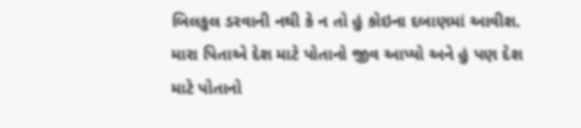બિલકુલ ડરવાની નથી કે ન તો હું કોઇના દબાણમાં આવીશ. મારા પિતાએ દેશ માટે પોતાનો જીવ આપ્યો અને હું પણ દેશ માટે પોતાનો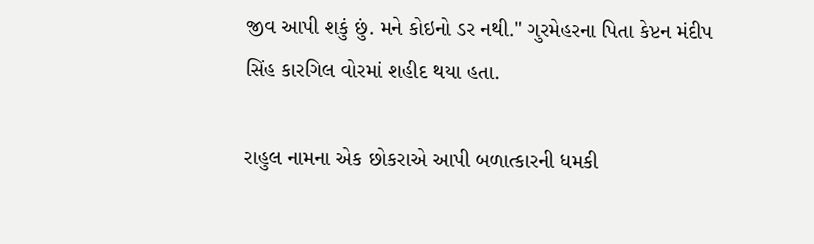જીવ આપી શકું છું. મને કોઇનો ડર નથી." ગુરમેહરના પિતા કેપ્ટન મંદીપ સિંહ કારગિલ વોરમાં શહીદ થયા હતા.

રાહુલ નામના એક છોકરાએ આપી બળાત્કારની ધમકી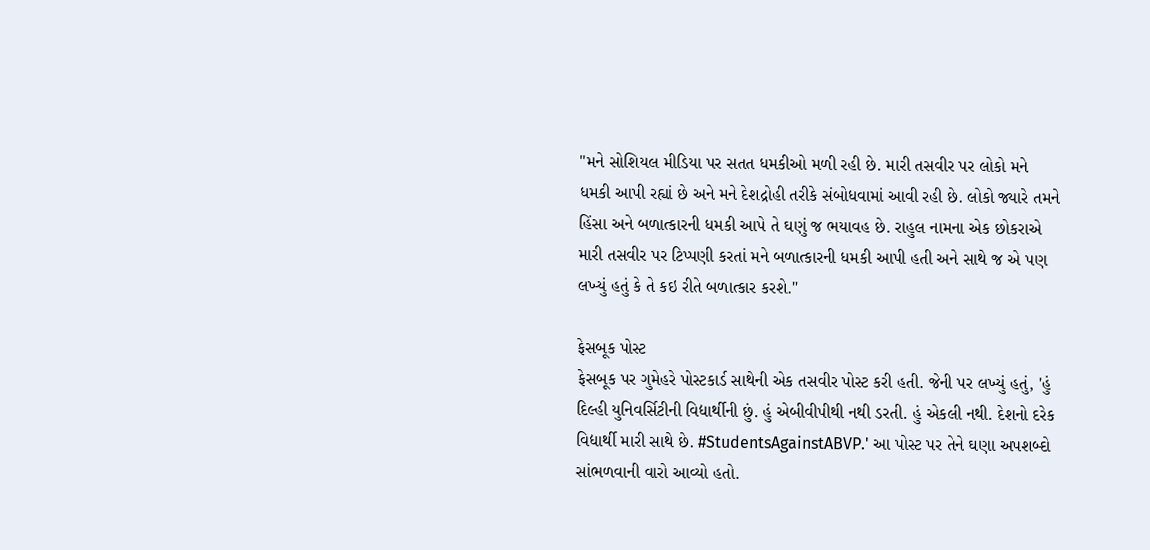"મને સોશિયલ મીડિયા પર સતત ધમકીઓ મળી રહી છે. મારી તસવીર પર લોકો મને ધમકી આપી રહ્યાં છે અને મને દેશદ્રોહી તરીકે સંબોધવામાં આવી રહી છે. લોકો જ્યારે તમને હિંસા અને બળાત્કારની ધમકી આપે તે ઘણું જ ભયાવહ છે. રાહુલ નામના એક છોકરાએ મારી તસવીર પર ટિપ્પણી કરતાં મને બળાત્કારની ધમકી આપી હતી અને સાથે જ એ પણ લખ્યું હતું કે તે કઇ રીતે બળાત્કાર કરશે."

ફેસબૂક પોસ્ટ
ફેસબૂક પર ગુમેહરે પોસ્ટકાર્ડ સાથેની એક તસવીર પોસ્ટ કરી હતી. જેની પર લખ્યું હતું, 'હું દિલ્હી યુનિવર્સિટીની વિદ્યાર્થીની છું. હું એબીવીપીથી નથી ડરતી. હું એકલી નથી. દેશનો દરેક વિદ્યાર્થી મારી સાથે છે. #StudentsAgainstABVP.' આ પોસ્ટ પર તેને ઘણા અપશબ્દો સાંભળવાની વારો આવ્યો હતો.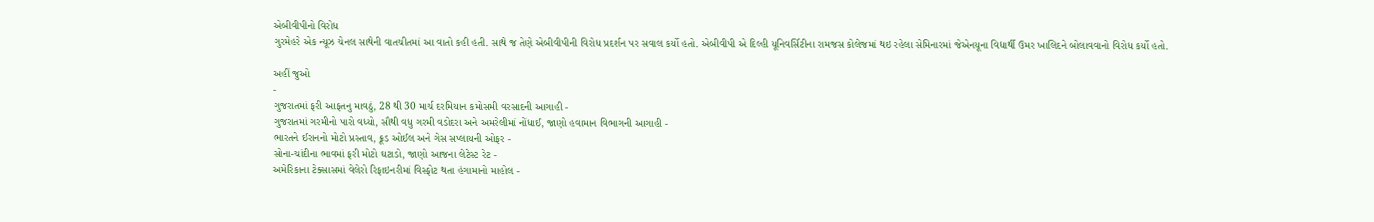એબીવીપીનો વિરોધ
ગુરમેહરે એક ન્યૂઝ ચેનલ સાથેની વાતચીતમાં આ વાતો કહી હતી. સાથે જ તેણે એબીવીપીની વિરોધ પ્રદર્શન પર સવાલ કર્યો હતો. એબીવીપી એ દિલ્હી યૂનિવર્સિટીના રામજસ કોલેજમાં થઇ રહેલા સેમિનારમાં જેએનયૂના વિદ્યાર્થી ઉમર ખાલિદને બોલાવવાનો વિરોધ કર્યો હતો.

અહીં જુઓ
-
ગુજરાતમાં ફરી આફતનુ માવઠું, 28 થી 30 માર્ચ દરમિયાન કમોસમી વરસાદની આગાહી -
ગુજરાતમાં ગરમીનો પારો વધ્યો, સૌથી વધુ ગરમી વડોદરા અને અમરેલીમાં નોંધાઈ, જાણો હવામાન વિભાગની આગાહી -
ભારતને ઈરાનનો મોટો પ્રસ્તાવ, ક્રૂડ ઓઈલ અને ગેસ સપ્લાયની ઓફર -
સોના-ચાંદીના ભાવમાં ફરી મોટો ઘટાડો, જાણો આજના લેટેસ્ટ રેટ -
અમેરિકાના ટેક્સાસમાં વેલેરો રિફાઇનરીમાં વિસ્ફોટ થતા હંગામાનો માહોલ -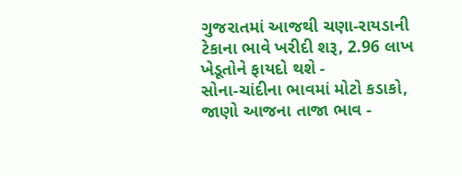ગુજરાતમાં આજથી ચણા-રાયડાની ટેકાના ભાવે ખરીદી શરૂ, 2.96 લાખ ખેડૂતોને ફાયદો થશે -
સોના-ચાંદીના ભાવમાં મોટો કડાકો, જાણો આજના તાજા ભાવ -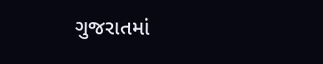ગુજરાતમાં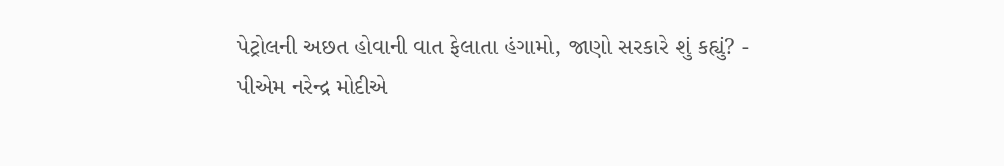પેટ્રોલની અછત હોવાની વાત ફેલાતા હંગામો, જાણો સરકારે શું કહ્યું? -
પીએમ નરેન્દ્ર મોદીએ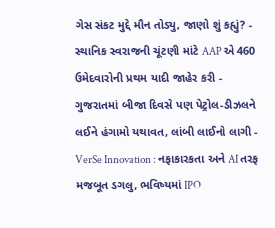ગેસ સંકટ મુદ્દે મૌન તોડ્યુ, જાણો શું કહ્યું? -
સ્થાનિક સ્વરાજની ચૂંટણી માંટે AAP એ 460 ઉમેદવારોની પ્રથમ યાદી જાહેર કરી -
ગુજરાતમાં બીજા દિવસે પણ પેટ્રોલ-ડીઝલને લઈને હંગામો યથાવત, લાંબી લાઈનો લાગી -
VerSe Innovation : નફાકારકતા અને AI તરફ મજબૂત ડગલુ, ભવિષ્યમાં IPO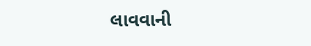લાવવાની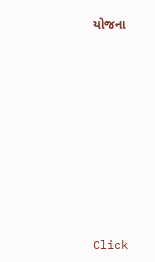યોજના










Click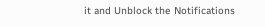it and Unblock the Notifications